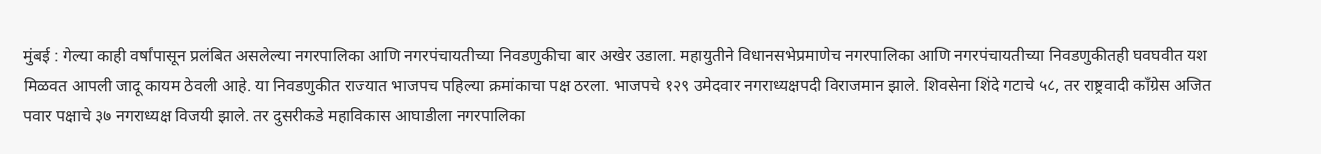मुंबई : गेल्या काही वर्षांपासून प्रलंबित असलेल्या नगरपालिका आणि नगरपंचायतीच्या निवडणुकीचा बार अखेर उडाला. महायुतीने विधानसभेप्रमाणेच नगरपालिका आणि नगरपंचायतीच्या निवडणुकीतही घवघवीत यश मिळवत आपली जादू कायम ठेवली आहे. या निवडणुकीत राज्यात भाजपच पहिल्या क्रमांकाचा पक्ष ठरला. भाजपचे १२९ उमेदवार नगराध्यक्षपदी विराजमान झाले. शिवसेना शिंदे गटाचे ५८, तर राष्ट्रवादी काँग्रेस अजित पवार पक्षाचे ३७ नगराध्यक्ष विजयी झाले. तर दुसरीकडे महाविकास आघाडीला नगरपालिका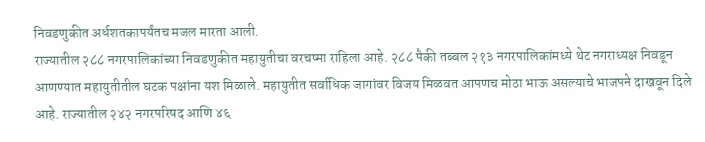निवडणुकीत अर्धशतकापर्यंतच मजल मारता आली.
राज्यातील २८८ नगरपालिकांच्या निवडणुकीत महायुतीचा वरचष्मा राहिला आहे. २८८ पैकी तब्बल २१३ नगरपालिकांमध्ये थेट नगराध्यक्ष निवडून आणण्यात महायुतीतील घटक पक्षांना यश मिळाले. महायुतीत सर्वाधिक जागांवर विजय मिळवत आपणच मोठा भाऊ असल्याचे भाजपने दाखवून दिले आहे. राज्यातील २४२ नगरपरिषद आणि ४६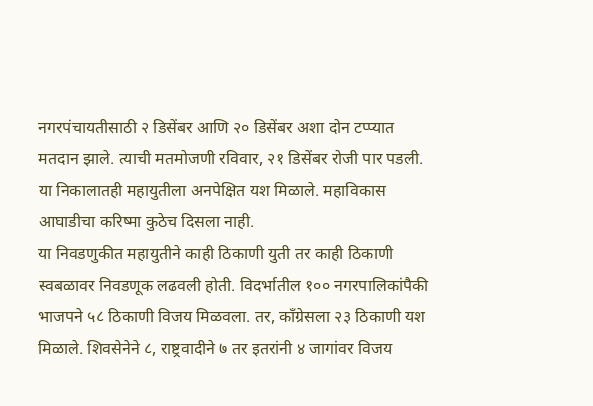नगरपंचायतीसाठी २ डिसेंबर आणि २० डिसेंबर अशा दोन टप्प्यात मतदान झाले. त्याची मतमोजणी रविवार, २१ डिसेंबर रोजी पार पडली. या निकालातही महायुतीला अनपेक्षित यश मिळाले. महाविकास आघाडीचा करिष्मा कुठेच दिसला नाही.
या निवडणुकीत महायुतीने काही ठिकाणी युती तर काही ठिकाणी स्वबळावर निवडणूक लढवली होती. विदर्भातील १०० नगरपालिकांपैकी भाजपने ५८ ठिकाणी विजय मिळवला. तर, काँग्रेसला २३ ठिकाणी यश मिळाले. शिवसेनेने ८, राष्ट्रवादीने ७ तर इतरांनी ४ जागांवर विजय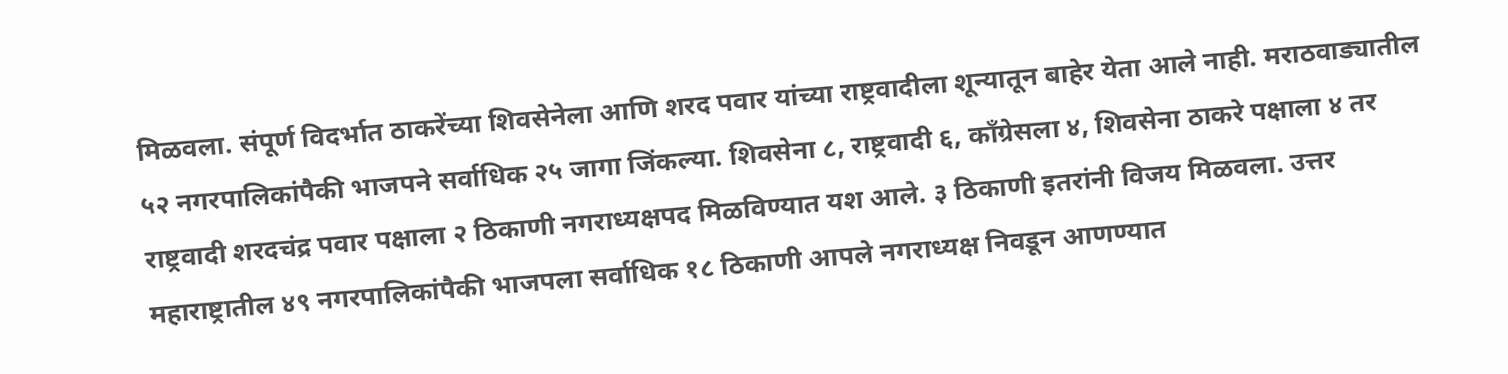मिळवला. संपूर्ण विदर्भात ठाकरेंच्या शिवसेनेला आणि शरद पवार यांच्या राष्ट्रवादीला शून्यातून बाहेर येता आले नाही. मराठवाड्यातील ५२ नगरपालिकांपैकी भाजपने सर्वाधिक २५ जागा जिंकल्या. शिवसेना ८, राष्ट्रवादी ६, काँग्रेसला ४, शिवसेना ठाकरे पक्षाला ४ तर राष्ट्रवादी शरदचंद्र पवार पक्षाला २ ठिकाणी नगराध्यक्षपद मिळविण्यात यश आले. ३ ठिकाणी इतरांनी विजय मिळवला. उत्तर महाराष्ट्रातील ४९ नगरपालिकांपैकी भाजपला सर्वाधिक १८ ठिकाणी आपले नगराध्यक्ष निवडून आणण्यात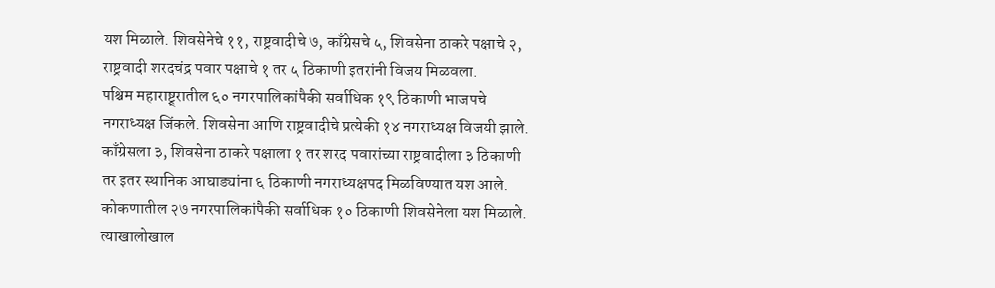यश मिळाले. शिवसेनेचे ११, राष्ट्रवादीचे ७, काँग्रेसचे ५, शिवसेना ठाकरे पक्षाचे २, राष्ट्रवादी शरदचंद्र पवार पक्षाचे १ तर ५ ठिकाणी इतरांनी विजय मिळवला.
पश्चिम महाराष्ट्र्रातील ६० नगरपालिकांपैकी सर्वाधिक १९ ठिकाणी भाजपचे नगराध्यक्ष जिंकले. शिवसेना आणि राष्ट्रवादीचे प्रत्येकी १४ नगराध्यक्ष विजयी झाले. काँग्रेसला ३, शिवसेना ठाकरे पक्षाला १ तर शरद पवारांच्या राष्ट्रवादीला ३ ठिकाणी तर इतर स्थानिक आघाड्यांना ६ ठिकाणी नगराध्यक्षपद मिळविण्यात यश आले. कोकणातील २७ नगरपालिकांपैकी सर्वाधिक १० ठिकाणी शिवसेनेला यश मिळाले. त्याखालोखाल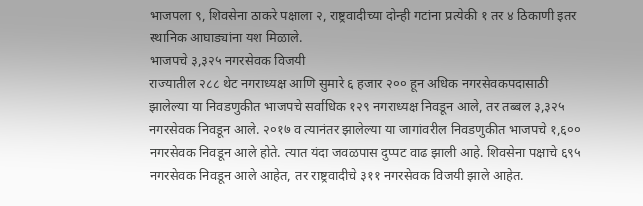भाजपला ९, शिवसेना ठाकरे पक्षाला २, राष्ट्रवादीच्या दोन्ही गटांना प्रत्येकी १ तर ४ ठिकाणी इतर स्थानिक आघाड्यांना यश मिळाले.
भाजपचे ३,३२५ नगरसेवक विजयी
राज्यातील २८८ थेट नगराध्यक्ष आणि सुमारे ६ हजार २०० हून अधिक नगरसेवकपदासाठी झालेल्या या निवडणुकीत भाजपचे सर्वाधिक १२९ नगराध्यक्ष निवडून आले, तर तब्बल ३,३२५ नगरसेवक निवडून आले. २०१७ व त्यानंतर झालेल्या या जागांवरील निवडणुकीत भाजपचे १,६०० नगरसेवक निवडून आले होते. त्यात यंदा जवळपास दुप्पट वाढ झाली आहे. शिवसेना पक्षाचे ६९५ नगरसेवक निवडून आले आहेत, तर राष्ट्रवादीचे ३११ नगरसेवक विजयी झाले आहेत.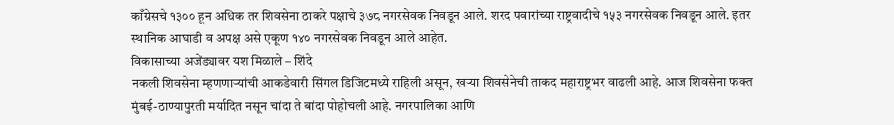काँग्रेसचे १३०० हून अधिक तर शिवसेना ठाकरे पक्षाचे ३७८ नगरसेवक निवडून आले. शरद पवारांच्या राष्ट्रवादीचे १५३ नगरसेवक निवडून आले. इतर स्थानिक आघाडी व अपक्ष असे एकूण १४० नगरसेवक निवडून आले आहेत.
विकासाच्या अजेंड्यावर यश मिळाले – शिंदे
नकली शिवसेना म्हणणाऱ्यांची आकडेवारी सिंगल डिजिटमध्ये राहिली असून, खऱ्या शिवसेनेची ताकद महाराष्ट्रभर वाढली आहे. आज शिवसेना फक्त मुंबई-ठाण्यापुरती मर्यादित नसून चांदा ते बांदा पोहोचली आहे. नगरपालिका आणि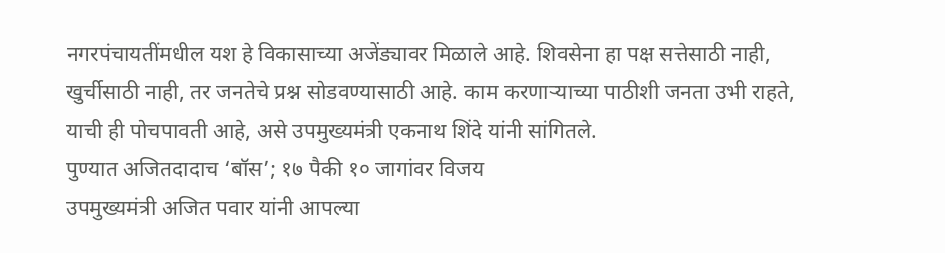नगरपंचायतींमधील यश हे विकासाच्या अजेंड्यावर मिळाले आहे. शिवसेना हा पक्ष सत्तेसाठी नाही, खुर्चीसाठी नाही, तर जनतेचे प्रश्न सोडवण्यासाठी आहे. काम करणाऱ्याच्या पाठीशी जनता उभी राहते, याची ही पोचपावती आहे, असे उपमुख्यमंत्री एकनाथ शिंदे यांनी सांगितले.
पुण्यात अजितदादाच ‘बॉस’; १७ पैकी १० जागांवर विजय
उपमुख्यमंत्री अजित पवार यांनी आपल्या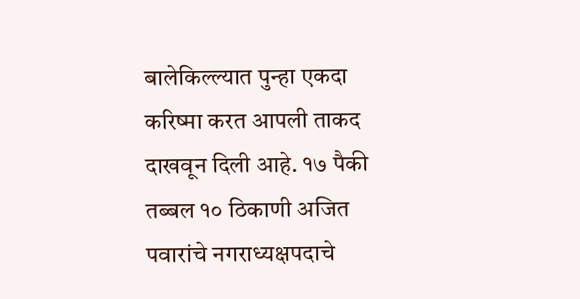बालेकिल्ल्यात पुन्हा एकदा करिष्मा करत आपली ताकद दाखवून दिली आहे. १७ पैकी तब्बल १० ठिकाणी अजित पवारांचे नगराध्यक्षपदाचे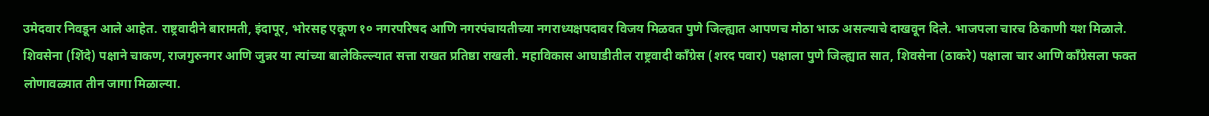उमेदवार निवडून आले आहेत. राष्ट्रवादीने बारामती, इंदापूर, भोरसह एकूण १० नगरपरिषद आणि नगरपंचायतीच्या नगराध्यक्षपदावर विजय मिळवत पुणे जिल्ह्यात आपणच मोठा भाऊ असल्याचे दाखवून दिले. भाजपला चारच ठिकाणी यश मिळाले. शिवसेना (शिंदे) पक्षाने चाकण, राजगुरुनगर आणि जुन्नर या त्यांच्या बालेकिल्ल्यात सत्ता राखत प्रतिष्ठा राखली. महाविकास आघाडीतील राष्ट्रवादी काँग्रेस (शरद पवार) पक्षाला पुणे जिल्ह्यात सात, शिवसेना (ठाकरे) पक्षाला चार आणि काँग्रेसला फक्त लोणावळ्यात तीन जागा मिळाल्या.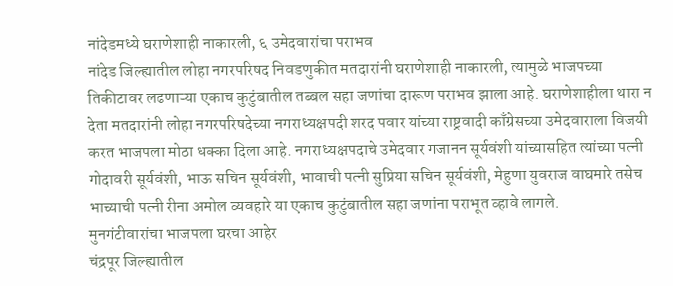नांदेडमध्ये घराणेशाही नाकारली, ६ उमेदवारांचा पराभव
नांदेड जिल्ह्यातील लोहा नगरपरिषद निवडणुकीत मतदारांनी घराणेशाही नाकारली, त्यामुळे भाजपच्या तिकीटावर लढणाऱ्या एकाच कुटुंबातील तब्बल सहा जणांचा दारूण पराभव झाला आहे. घराणेशाहीला थारा न देता मतदारांनी लोहा नगरपरिषदेच्या नगराध्यक्षपदी शरद पवार यांच्या राष्ट्रवादी काँग्रेसच्या उमेदवाराला विजयी करत भाजपला मोठा धक्का दिला आहे. नगराध्यक्षपदाचे उमेदवार गजानन सूर्यवंशी यांच्यासहित त्यांच्या पत्नी गोदावरी सूर्यवंशी, भाऊ सचिन सूर्यवंशी, भावाची पत्नी सुप्रिया सचिन सूर्यवंशी, मेहुणा युवराज वाघमारे तसेच भाच्याची पत्नी रीना अमोल व्यवहारे या एकाच कुटुंबातील सहा जणांना पराभूत व्हावे लागले.
मुनगंटीवारांचा भाजपला घरचा आहेर
चंद्रपूर जिल्ह्यातील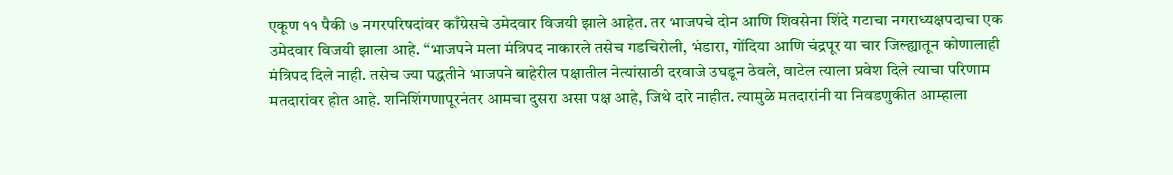एकूण ११ पैकी ७ नगरपरिषदांवर काँग्रेसचे उमेदवार विजयी झाले आहेत. तर भाजपचे दोन आणि शिवसेना शिंदे गटाचा नगराध्यक्षपदाचा एक उमेदवार विजयी झाला आहे. “भाजपने मला मंत्रिपद नाकारले तसेच गडचिरोली, भंडारा, गोंदिया आणि चंद्रपूर या चार जिल्ह्यातून कोणालाही मंत्रिपद दिले नाही. तसेच ज्या पद्धतीने भाजपने बाहेरील पक्षातील नेत्यांसाठी दरवाजे उघडून ठेवले, वाटेल त्याला प्रवेश दिले त्याचा परिणाम मतदारांवर होत आहे. शनिशिंगणापूरनंतर आमचा दुसरा असा पक्ष आहे, जिथे दारे नाहीत. त्यामुळे मतदारांनी या निवडणुकीत आम्हाला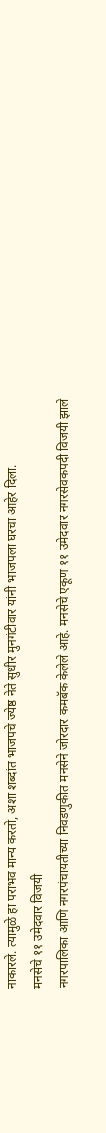नाकारले. त्यामुळे हा पराभव मान्य करतो, अशा शब्दांत भाजपचे ज्येष्ठ नेते सुधीर मुनगंटीवार यांनी भाजपला घरचा आहेर दिला.
मनसेचे ११ उमेदवार विजयी
नगरपालिका आणि नगरपंचायतीच्या निवडणुकीत मनसेने जोरदार कमबॅक केलेले आहे. मनसेचे एकूण ११ उमेदवार नगरसेवकपदी विजयी झाले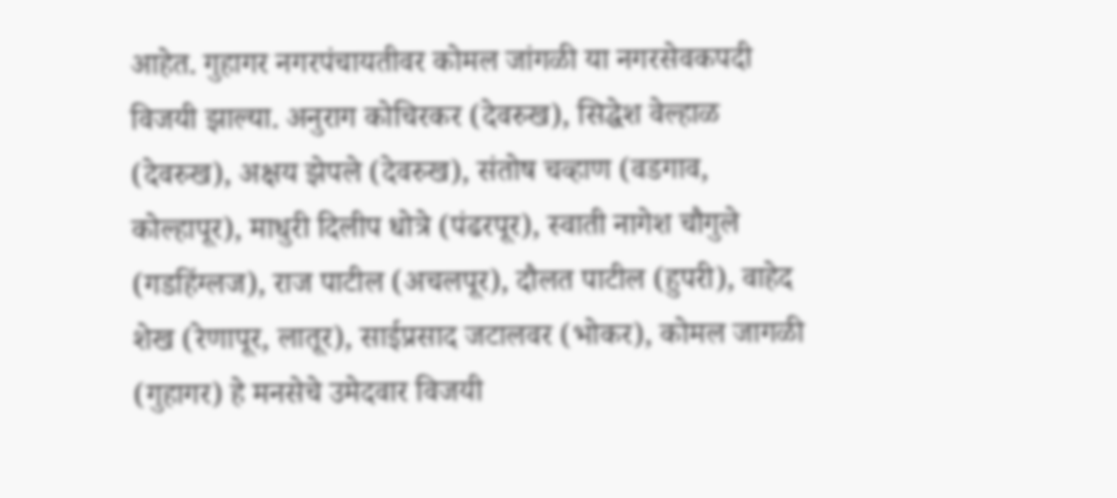आहेत. गुहागर नगरपंचायतीवर कोमल जांगळी या नगरसेवकपदी विजयी झाल्या. अनुराग कोचिरकर (देवरुख), सिद्धेश वेल्हाळ (देवरुख), अक्षय झेपले (देवरुख), संतोष चव्हाण (वडगाव, कोल्हापूर), माधुरी दिलीप धोत्रे (पंढरपूर), स्वाती नागेश चौगुले (गडहिंग्लज), राज पाटील (अचलपूर), दौलत पाटील (हुपरी), वाहेद शेख (रेणापूर, लातूर), साईप्रसाद जटालवर (भोकर), कोमल जागळी (गुहागर) हे मनसेचे उमेदवार विजयी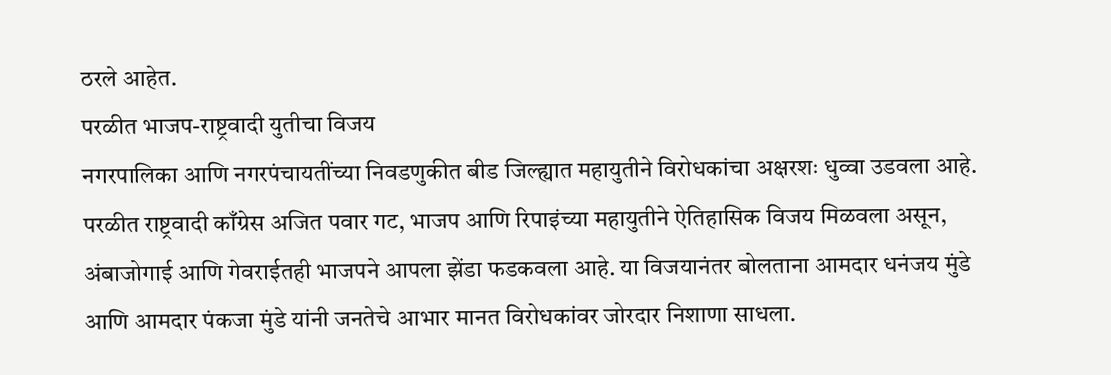ठरले आहेत.
परळीत भाजप-राष्ट्रवादी युतीचा विजय
नगरपालिका आणि नगरपंचायतींच्या निवडणुकीत बीड जिल्ह्यात महायुतीने विरोधकांचा अक्षरशः धुव्वा उडवला आहे. परळीत राष्ट्रवादी काँग्रेस अजित पवार गट, भाजप आणि रिपाइंच्या महायुतीने ऐतिहासिक विजय मिळवला असून, अंबाजोगाई आणि गेवराईतही भाजपने आपला झेंडा फडकवला आहे. या विजयानंतर बोलताना आमदार धनंजय मुंडे आणि आमदार पंकजा मुंडे यांनी जनतेचे आभार मानत विरोधकांवर जोरदार निशाणा साधला.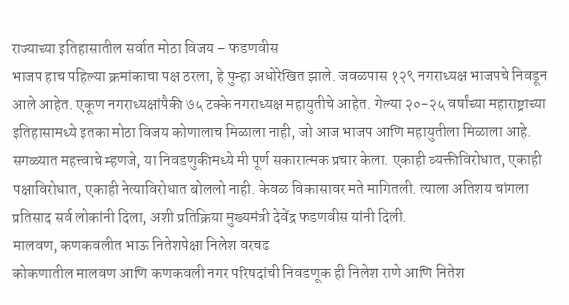राज्याच्या इतिहासातील सर्वात मोठा विजय – फडणवीस
भाजप हाच पहिल्या क्रमांकाचा पक्ष ठरला, हे पुन्हा अधोरेखित झाले. जवळपास १२९ नगराध्यक्ष भाजपचे निवडून आले आहेत. एकूण नगराध्यक्षांपैकी ७५ टक्के नगराध्यक्ष महायुतीचे आहेत. गेल्या २०-२५ वर्षांच्या महाराष्ट्राच्या इतिहासामध्ये इतका मोठा विजय कोणालाच मिळाला नाही, जो आज भाजप आणि महायुतीला मिळाला आहे. सगळ्यात महत्त्वाचे म्हणजे, या निवडणुकीमध्ये मी पूर्ण सकारात्मक प्रचार केला. एकाही व्यक्तीविरोधात, एकाही पक्षाविरोधात, एकाही नेत्याविरोधात बोललो नाही. केवळ विकासावर मते मागितली. त्याला अतिशय चांगला प्रतिसाद सर्व लोकांनी दिला, अशी प्रतिक्रिया मुख्यमंत्री देवेंद्र फडणवीस यांनी दिली.
मालवण, कणकवलीत भाऊ नितेशपेक्षा निलेश वरचढ
कोकणातील मालवण आणि कणकवली नगर परिषदांची निवडणूक ही निलेश राणे आणि नितेश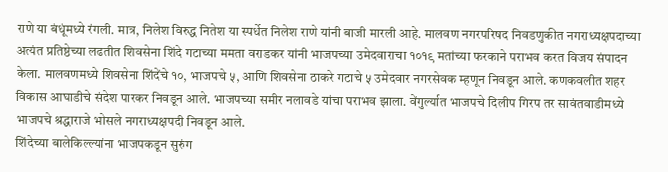राणे या बंधूंमध्ये रंगली. मात्र, निलेश विरुद्ध नितेश या स्पर्धेत निलेश राणे यांनी बाजी मारली आहे. मालवण नगरपरिषद निवडणुकीत नगराध्यक्षपदाच्या अत्यंत प्रतिष्ठेच्या लढतीत शिवसेना शिंदे गटाच्या ममता वराडकर यांनी भाजपच्या उमेदवाराचा १०१९ मतांच्या फरकाने पराभव करत विजय संपादन केला. मालवणमध्ये शिवसेना शिंदेंचे १०, भाजपचे ५, आणि शिवसेना ठाकरे गटाचे ५ उमेदवार नगरसेवक म्हणून निवडून आले. कणकवलीत शहर विकास आघाडीचे संदेश पारकर निवडून आले. भाजपच्या समीर नलावडे यांचा पराभव झाला. वेंगुर्ल्यात भाजपचे दिलीप गिरप तर सावंतवाडीमध्ये भाजपचे श्रद्धाराजे भोसले नगराध्यक्षपदी निवडून आले.
शिंदेच्या बालेकिल्ल्यांना भाजपकडून सुरुंग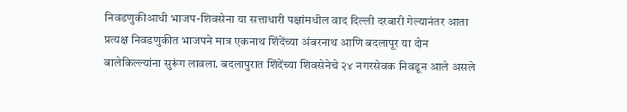निवडणुकीआधी भाजप-शिवसेना या सत्ताधारी पक्षांमधील वाद दिल्ली दरबारी गेल्यानंतर आता प्रत्यक्ष निवडणुकीत भाजपने मात्र एकनाथ शिंदेंच्या अंबरनाथ आणि बदलापूर या दोन बालेकिल्ल्यांना सुरूंग लावला. बदलापुरात शिंदेंच्या शिवसेनेचे २४ नगरसेवक निवडून आले असले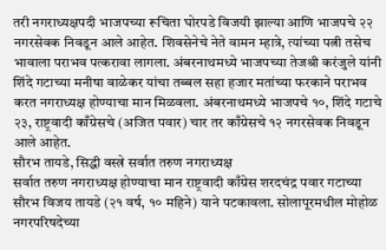तरी नगराध्यक्षपदी भाजपच्या रूचिता घोरपडे विजयी झाल्या आणि भाजपचे २२ नगरसेवक निवडून आले आहेत. शिवसेनेचे नेते वामन म्हात्रे, त्यांच्या पत्नी तसेच भावाला पराभव पत्करावा लागला. अंबरनाथमध्ये भाजपच्या तेजश्री करंजुले यांनी शिंदे गटाच्या मनीषा वाळेकर यांचा तब्बल सहा हजार मतांच्या फरकाने पराभव करत नगराध्यक्ष होण्याचा मान मिळवला. अंबरनाथमध्ये भाजपचे १०, शिंदे गटाचे २३, राष्ट्रवादी काँग्रेसचे (अजित पवार) चार तर काँग्रेसचे १२ नगरसेवक निवडून आले आहेत.
सौरभ तायडे, सिद्धी वस्त्रे सर्वात तरुण नगराध्यक्ष
सर्वात तरुण नगराध्यक्ष होण्याचा मान राष्ट्रवादी काँग्रेस शरदचंद्र पवार गटाच्या सौरभ विजय तायडे (२१ वर्ष, १० महिने) याने पटकावला. सोलापूरमधील मोहोळ नगरपरिषदेच्या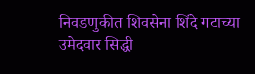निवडणुकीत शिवसेना शिंदे गटाच्या उमेदवार सिद्धी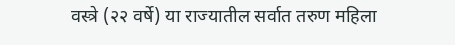वस्त्रे (२२ वर्षे) या राज्यातील सर्वात तरुण महिला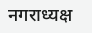नगराध्यक्ष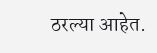ठरल्या आहेत.